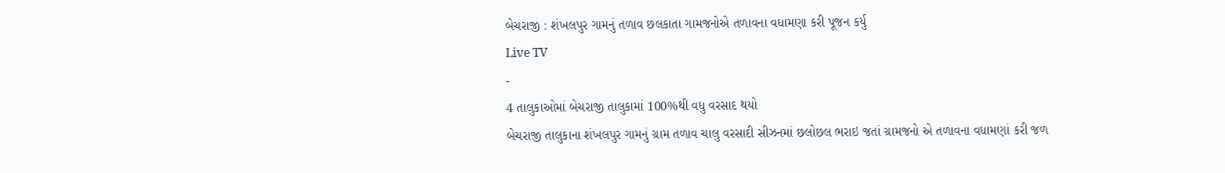બેચરાજી : શંખલપુર ગામનું તળાવ છલકાતા ગામજનોએ તળાવના વધામણા કરી પૂજન કર્યુ
Live TV
-
4 તાલુકાઓમાં બેચરાજી તાલુકામાં 100%થી વધુ વરસાદ થયો
બેચરાજી તાલુકાના શંખલપુર ગામનું ગ્રામ તળાવ ચાલુ વરસાદી સીઝનમાં છલોછલ ભરાઇ જતાં ગ્રામજનો એ તળાવના વધામણાં કરી જળ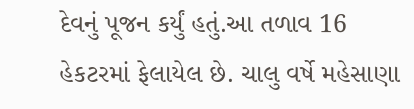દેવનું પૂજન કર્યું હતું.આ તળાવ 16 હેકટરમાં ફેલાયેલ છે. ચાલુ વર્ષે મહેસાણા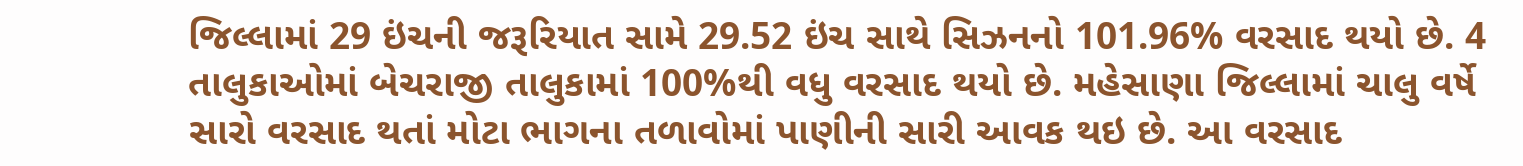જિલ્લામાં 29 ઇંચની જરૂરિયાત સામે 29.52 ઇંચ સાથે સિઝનનો 101.96% વરસાદ થયો છે. 4 તાલુકાઓમાં બેચરાજી તાલુકામાં 100%થી વધુ વરસાદ થયો છે. મહેસાણા જિલ્લામાં ચાલુ વર્ષે સારો વરસાદ થતાં મોટા ભાગના તળાવોમાં પાણીની સારી આવક થઇ છે. આ વરસાદ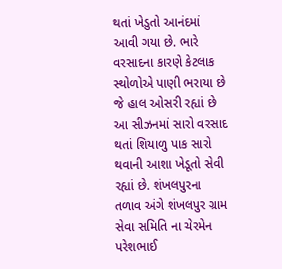થતાં ખેડુતો આનંદમાં આવી ગયા છે. ભારે વરસાદના કારણે કેટલાક સ્થોળોએ પાણી ભરાયા છે જે હાલ ઓસરી રહ્યાં છે આ સીઝનમાં સારો વરસાદ થતાં શિયાળુ પાક સારો થવાની આશા ખેડૂતો સેવી રહ્યાં છે. શંખલપુરના તળાવ અંગે શંખલપુર ગ્રામ સેવા સમિતિ ના ચેરમેન પરેશભાઈ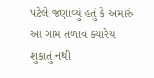પટેલે જણાવ્યું હતું કે અમારું આ ગામ તળાવ ક્યારેય શુકાતું નથી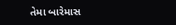તેમા બારેમાસ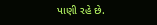પાણી રહે છે.